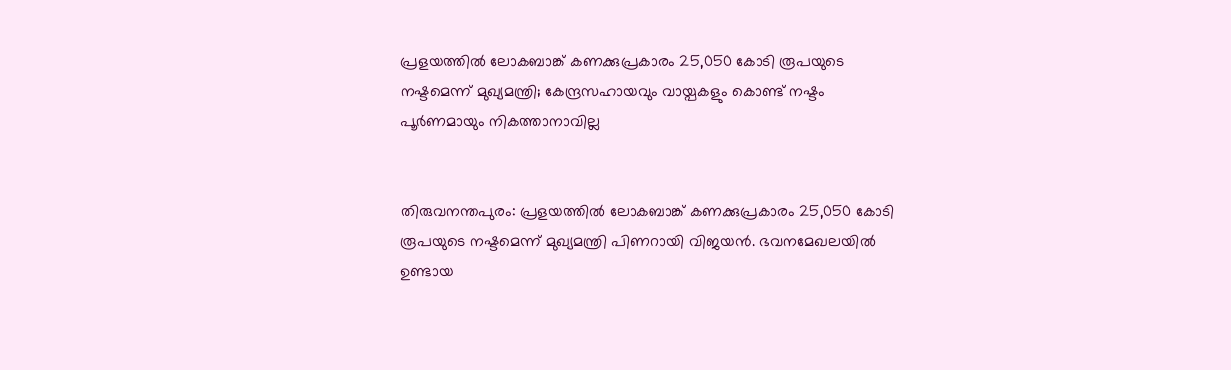പ്രളയത്തില്‍ ലോകബാങ്ക് കണക്കുപ്രകാരം 25,050 കോടി രൂപയുടെ നഷ്ടമെന്ന് മുഖ്യമന്ത്രി; കേന്ദ്രസഹായവും വായ്പകളും കൊണ്ട് നഷ്ടം പൂര്‍ണമായും നികത്താനാവില്ല


തിരുവനന്തപുരം: പ്രളയത്തില്‍ ലോകബാങ്ക് കണക്കുപ്രകാരം 25,050 കോടി രൂപയുടെ നഷ്ടമെന്ന് മുഖ്യമന്ത്രി പിണറായി വിജയന്‍. ഭവനമേഖലയില്‍ ഉണ്ടായ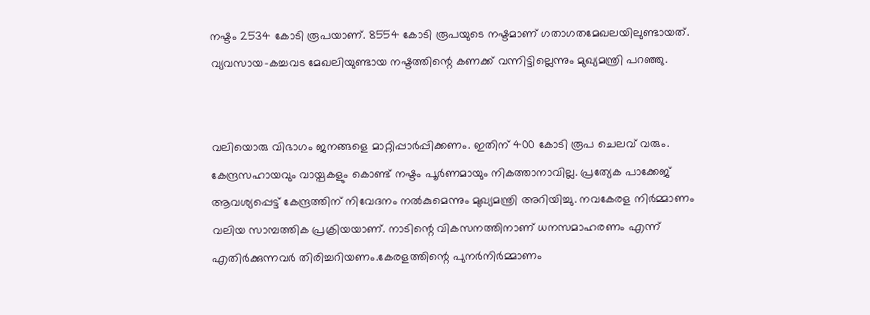നഷ്ടം 2534 കോടി രൂപയാണ്. 8554 കോടി രൂപയുടെ നഷ്ടമാണ് ഗതാഗതമേഖലയിലുണ്ടായത്. വ്യവസായ-കച്ചവട മേഖലിയുണ്ടായ നഷ്ടത്തിന്റെ കണക്ക് വന്നിട്ടില്ലെന്നും മുഖ്യമന്ത്രി പറഞ്ഞു.


വലിയൊരു വിഭാഗം ജനങ്ങളെ മാറ്റിപ്പാര്‍പ്പിക്കണം. ഇതിന് 400 കോടി രൂപ ചെലവ് വരും. കേന്ദ്രസഹായവും വായ്പകളും കൊണ്ട് നഷ്ടം പൂര്‍ണമായും നികത്താനാവില്ല. പ്രത്യേക പാക്കേജ് ആവശ്യപ്പെട്ട് കേന്ദ്രത്തിന് നിവേദനം നല്‍കുമെന്നും മുഖ്യമന്ത്രി അറിയിച്ചു. നവകേരള നിര്‍മ്മാണം വലിയ സാമ്പത്തിക പ്രക്രിയയാണ്. നാടിന്റെ വികസനത്തിനാണ് ധനസമാഹരണം എന്ന് എതിര്‍ക്കുന്നവര്‍ തിരിച്ചറിയണം.കേരളത്തിന്റെ പുനര്‍നിര്‍മ്മാണം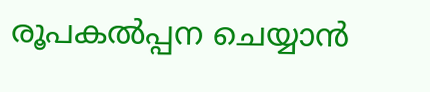രൂപകല്‍പ്പന ചെയ്യാന്‍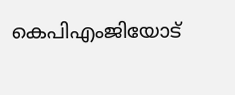കെപിഎംജിയോട്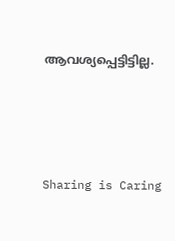ആവശ്യപ്പെട്ടിട്ടില്ല.




Sharing is Caring